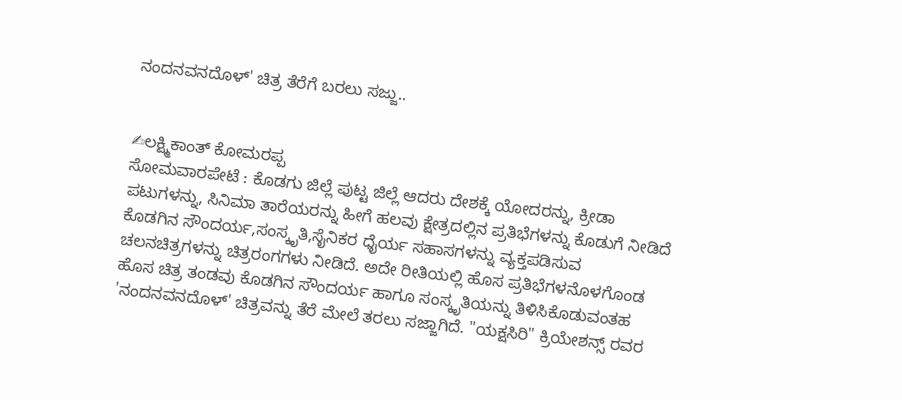ನಂದನವನದೊಳ್' ಚಿತ್ರ ತೆರೆಗೆ ಬರಲು ಸಜ್ಜು..


✍ಲಕ್ಷ್ಮಿಕಾಂತ್ ಕೋಮರಪ್ಪ
ಸೋಮವಾರಪೇಟೆ : ಕೊಡಗು ಜಿಲ್ಲೆ ಪುಟ್ಟ ಜಿಲ್ಲೆ ಆದರು ದೇಶಕ್ಕೆ ಯೋದರನ್ನು, ಕ್ರೀಡಾ ಪಟುಗಳನ್ನು, ಸಿನಿಮಾ ತಾರೆಯರನ್ನು ಹೀಗೆ ಹಲವು ಕ್ಷೇತ್ರದಲ್ಲಿನ ಪ್ರತಿಭೆಗಳನ್ನು ಕೊಡುಗೆ ನೀಡಿದೆ ಕೊಡಗಿನ ಸೌಂದರ್ಯ,ಸಂಸ್ಕೃತಿ,ಸೈನಿಕರ ಧೈರ್ಯ ಸಹಾಸಗಳನ್ನು ವ್ಯಕ್ತಪಡಿಸುವ ಚಲನಚಿತ್ರಗಳನ್ನು ಚಿತ್ರರಂಗಗಳು ನೀಡಿದೆ. ಅದೇ ರೀತಿಯಲ್ಲಿ ಹೊಸ ಪ್ರತಿಭೆಗಳನೊಳಗೊಂಡ ಹೊಸ ಚಿತ್ರ ತಂಡವು ಕೊಡಗಿನ ಸೌಂದರ್ಯ ಹಾಗೂ ಸಂಸ್ಕೃತಿಯನ್ನು ತಿಳಿಸಿಕೊಡುವಂತಹ 'ನಂದನವನದೊಳ್' ಚಿತ್ರವನ್ನು ತೆರೆ ಮೇಲೆ ತರಲು ಸಜ್ಜಾಗಿದೆ. "ಯಕ್ಷಸಿರಿ" ಕ್ರಿಯೇಶನ್ಸ್ ರವರ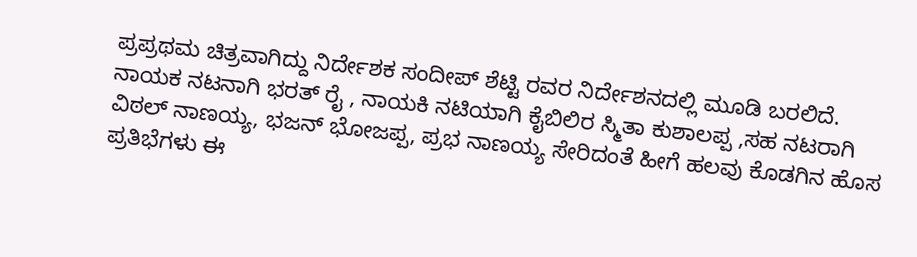ಪ್ರಪ್ರಥಮ ಚಿತ್ರವಾಗಿದ್ದು ನಿರ್ದೇಶಕ ಸಂದೀಪ್ ಶೆಟ್ಟಿ ರವರ ನಿರ್ದೇಶನದಲ್ಲಿ ಮೂಡಿ ಬರಲಿದೆ. ನಾಯಕ ನಟನಾಗಿ ಭರತ್ ರೈ , ನಾಯಕಿ ನಟಿಯಾಗಿ ಕೈಬಿಲಿರ ಸ್ಮಿತಾ ಕುಶಾಲಪ್ಪ ,ಸಹ ನಟರಾಗಿ ವಿಠಲ್ ನಾಣಯ್ಯ, ಭಜನ್ ಭೋಜಪ್ಪ, ಪ್ರಭ ನಾಣಯ್ಯ ಸೇರಿದಂತೆ ಹೀಗೆ ಹಲವು ಕೊಡಗಿನ ಹೊಸ ಪ್ರತಿಭೆಗಳು ಈ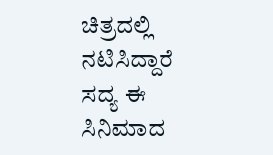ಚಿತ್ರದಲ್ಲಿ ನಟಿಸಿದ್ದಾರೆ ಸದ್ಯ ಈ ಸಿನಿಮಾದ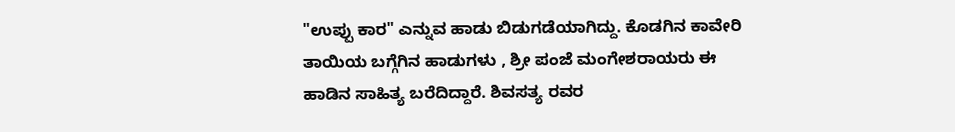"ಉಪ್ಪು ಕಾರ" ಎನ್ನುವ ಹಾಡು ಬಿಡುಗಡೆಯಾಗಿದ್ದು. ಕೊಡಗಿನ ಕಾವೇರಿ ತಾಯಿಯ ಬಗ್ಗೆಗಿನ ಹಾಡುಗಳು , ಶ್ರೀ ಪಂಜೆ ಮಂಗೇಶರಾಯರು ಈ ಹಾಡಿನ ಸಾಹಿತ್ಯ ಬರೆದಿದ್ದಾರೆ. ಶಿವಸತ್ಯ ರವರ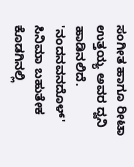ಸಂಗೀತ ಹಾಗೂ ರೀಟಾ ಉತ್ತಯ್ಯ ಅವರ ದ್ವನಿ ಹಾಡಿನಲಿದೆ. 'ನಂದನವನದೊಳ್' ಸಿನಿಮಾ ಬಹುತೇಕ ಕೊಡಗಿನಲ್ಲಿ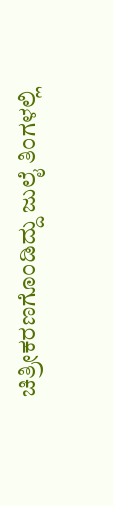ಚಿತ್ರೀಕರಣಗೊಂಡಿದ್ದು ಜುಲೈ ತಿಂಗಳಲ್ಲಿ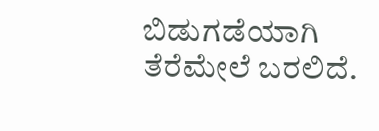ಬಿಡುಗಡೆಯಾಗಿ ತೆರೆಮೇಲೆ ಬರಲಿದೆ.